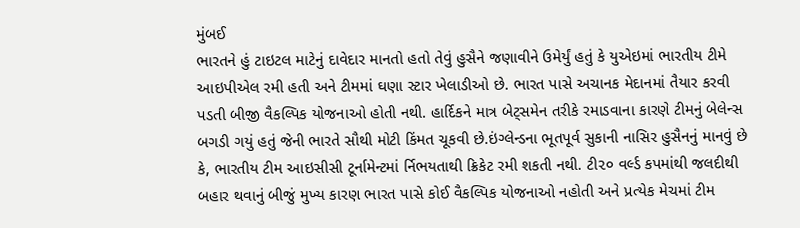મુંબઈ
ભારતને હું ટાઇટલ માટેનું દાવેદાર માનતો હતો તેવું હુસૈને જણાવીને ઉમેર્યું હતું કે યુએઇમાં ભારતીય ટીમે આઇપીએલ રમી હતી અને ટીમમાં ઘણા સ્ટાર ખેલાડીઓ છે. ભારત પાસે અચાનક મેદાનમાં તૈયાર કરવી પડતી બીજી વૈકલ્પિક યોજનાઓ હોતી નથી. હાર્દિકને માત્ર બેટ્સમેન તરીકે રમાડવાના કારણે ટીમનું બેલેન્સ બગડી ગયું હતું જેની ભારતે સૌથી મોટી કિંમત ચૂકવી છે.ઇંગ્લેન્ડના ભૂતપૂર્વ સુકાની નાસિર હુસૈનનું માનવું છે કે, ભારતીય ટીમ આઇસીસી ટૂર્નામેન્ટમાં ર્નિભયતાથી ક્રિકેટ રમી શકતી નથી. ટી૨૦ વર્લ્ડ કપમાંથી જલદીથી બહાર થવાનું બીજું મુખ્ય કારણ ભારત પાસે કોઈ વૈકલ્પિક યોજનાઓ નહોતી અને પ્રત્યેક મેચમાં ટીમ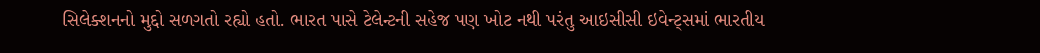સિલેક્શનનો મુદ્દો સળગતો રહ્યો હતો. ભારત પાસે ટેલેન્ટની સહેજ પણ ખોટ નથી પરંતુ આઇસીસી ઇવેન્ટ્સમાં ભારતીય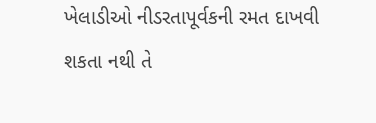ખેલાડીઓ નીડરતાપૂર્વકની રમત દાખવી શકતા નથી તે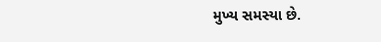મુખ્ય સમસ્યા છે.